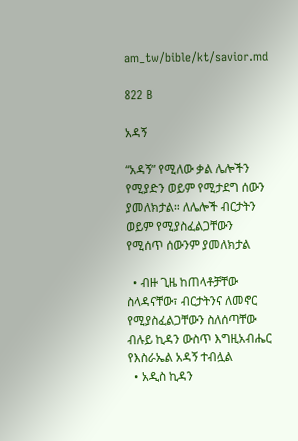am_tw/bible/kt/savior.md

822 B

አዳኝ

“አዳኝ” የሚለው ቃል ሌሎችን የሚያድን ወይም የሚታደግ ሰውን ያመለክታል። ለሌሎች ብርታትን ወይም የሚያስፈልጋቸውን የሚሰጥ ሰውንም ያመለክታል

  • ብዙ ጊዜ ከጠላቶቻቸው ስላዳናቸው፣ ብርታትንና ለመኖር የሚያስፈልጋቸውን ስለሰጣቸው ብሉይ ኪዳን ውስጥ እግዚአብሔር የእስራኤል አዳኝ ተብሏል
  • አዲስ ኪዳን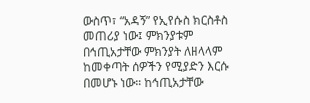ውስጥ፣ “አዳኝ” የኢየሱስ ክርስቶስ መጠሪያ ነው፤ ምክንያቱም በኅጢአታቸው ምክንያት ለዘላላም ከመቀጣት ሰዎችን የሚያድን እርሱ በመሆኑ ነው። ከኅጢአታቸው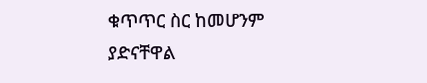ቁጥጥር ስር ከመሆንም ያድናቸዋል